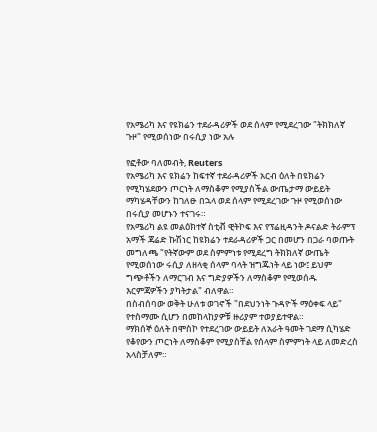የአሜሪካ እና የዩክሬን ተደራዳሪዎች ወደ ሰላም የሚደረገው "ትክክለኛ ጉዞ" የሚወሰነው በሩሲያ ነው አሉ

የፎቶው ባለመብት, Reuters
የአሜሪካ እና ዩክሬን ከፍተኛ ተደራዳሪዎች አርብ ዕለት በዩክሬን የሚካሄደውን ጦርነት ለማስቆም የሚያስችል ውጤታማ ውይይት ማካሄዳቸውን ከገለፁ በኋላ ወደ ሰላም የሚደረገው ጉዞ የሚወሰነው በሩሲያ መሆኑን ተናገሩ።
የአሜሪካ ልዩ መልዕክተኛ ስቲቭ ዊትኮፍ እና የፕሬዚዳንት ዶናልድ ትራምፕ አማች ጃሬድ ኩሽነር ከዩክሬን ተደራዳሪዎች ጋር በመሆን በጋራ ባወጡት መግለጫ "የትኛውም ወደ ስምምነቱ የሚደረግ ትክክለኛ ውጤት የሚወሰነው ሩሲያ ለዘላቂ ሰላም ባላት ዝግጁነት ላይ ነው፤ ይህም ግጭቶችን ለማርገብ እና ግድያዎችን ለማስቆም የሚወሰዱ እርምጃዎችን ያካትታል" ብለዋል።
በስብሰባው ወቅት ሁለቱ ወገኖች "በደህንነት ጉዳዮች ማዕቀፍ ላይ" የተስማሙ ሲሆን በመከላከያዎቹ ዙሪያም ተወያይተዋል።
ማክሰኞ ዕለት በሞስኮ የተደረገው ውይይት ለአራት ዓመት ገደማ ሲካሄድ የቆየውን ጦርነት ለማስቆም የሚያስቸል የሰላም ስምምነት ላይ ለመድረስ አላስቻለም።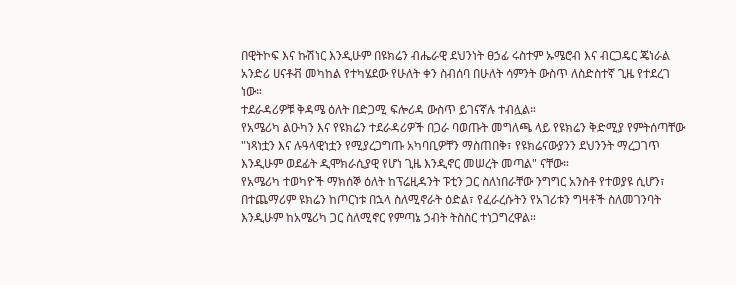በዊትኮፍ እና ኩሽነር እንዲሁም በዩክሬን ብሔራዊ ደህንነት ፀኃፊ ሩስተም ኡሜሮብ እና ብርጋዴር ጄነራል አንድሪ ሀናቶቭ መካከል የተካሄደው የሁለት ቀን ስብሰባ በሁለት ሳምንት ውስጥ ለስድስተኛ ጊዜ የተደረገ ነው።
ተደራዳሪዎቹ ቅዳሜ ዕለት በድጋሚ ፍሎሪዳ ውስጥ ይገናኛሉ ተብሏል።
የአሜሪካ ልዑካን እና የዩክሬን ተደራዳሪዎች በጋራ ባወጡት መግለጫ ላይ የዩክሬን ቅድሚያ የምትሰጣቸው "ነጻነቷን እና ሉዓላዊነቷን የሚያረጋግጡ አካባቢዎቸን ማስጠበቅ፣ የዩክሬናውያንን ደህንንት ማረጋገጥ እንዲሁም ወደፊት ዲሞክራሲያዊ የሆነ ጊዜ እንዲኖር መሠረት መጣል" ናቸው።
የአሜሪካ ተወካዮች ማክሰኞ ዕለት ከፕሬዚዳንት ፑቲን ጋር ስለነበራቸው ንግግር አንስቶ የተወያዩ ሲሆን፣ በተጨማሪም ዩክሬን ከጦርነቱ በኋላ ስለሚኖራት ዕድል፣ የፈራረሱትን የአገሪቱን ግዛቶች ስለመገንባት እንዲሁም ከአሜሪካ ጋር ስለሚኖር የምጣኔ ኃብት ትስስር ተነጋግረዋል።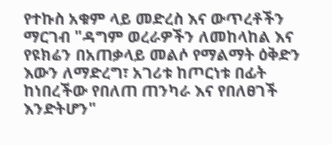የተኩስ አቁም ላይ መድረስ እና ውጥረቶችን ማርገብ "ዳግም ወረራዎችን ለመከላከል እና የዩክሬን በአጠቃላይ መልሶ የማልማት ዕቅድን እውን ለማድረግ፣ አገሪቱ ከጦርነቱ በፊት ከነበረችው የበለጠ ጠንካራ እና የበለፀገች እንድትሆን"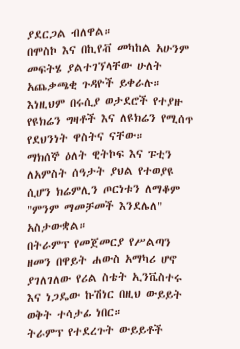ያደርጋል ብለዋል።
በሞስኮ እና በኪየቭ መካከል አሁንም መፍትሄ ያልተገኘላቸው ሁለት አጨቃጫቂ ጉዳዮች ይቀራሉ።
እነዚህም በሩሲያ ወታደሮች የተያዙ የዩክሬን ግዛቶች እና ለዩክሬን የሚሰጥ የደህንነት ዋስትና ናቸው።
ማክሰኞ ዕለት ዊትኮፍ እና ፑቲን ለአምስት ሰዓታት ያህል የተወያዩ ሲሆን ክሬምሊን ጦርነቱን ለማቆም "ምንም ማመቻመች እንደሌለ" አስታውቋል።
በትራምፕ የመጀመርያ የሥልጣን ዘመን በዋይት ሐውስ አማካሪ ሆኖ ያገለገለው የሪል ስቴት ኢንቬስተሩ እና ነጋዴው ኩሽነር በዚህ ውይይት ወቅት ተሳታፊ ነበር።
ትራምፕ የተደረጉት ውይይቶች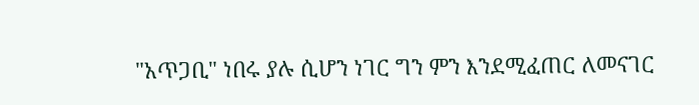"አጥጋቢ" ነበሩ ያሉ ሲሆን ነገር ግን ምን እንደሚፈጠር ለመናገር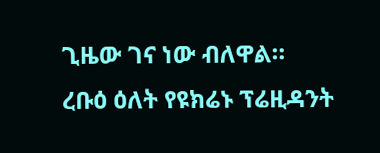ጊዜው ገና ነው ብለዋል።
ረቡዕ ዕለት የዩክሬኑ ፕሬዚዳንት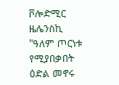ቮሎድሚር ዜሌንስኪ "ዓለም ጦርነቱ የሚያበቃበት ዕድል መኖሩ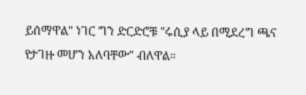ይሰማዋል" ነገር ግን ድርድሮቹ "ሩሲያ ላይ በሚደረግ ጫና የታገዙ መሆን አለባቸው" ብለዋል።